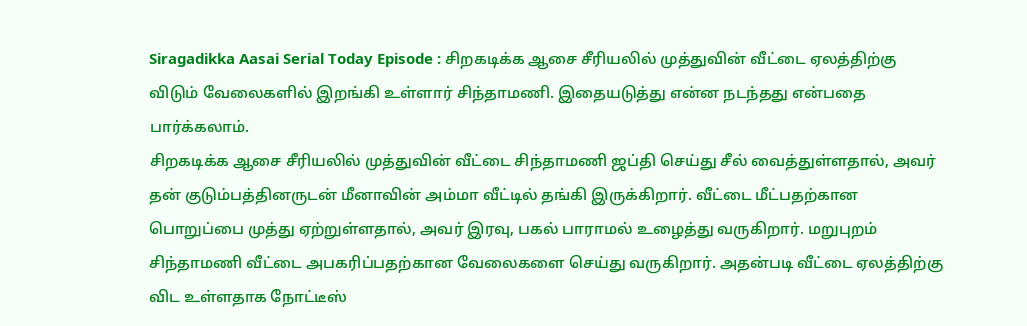Siragadikka Aasai Serial Today Episode : சிறகடிக்க ஆசை சீரியலில் முத்துவின் வீட்டை ஏலத்திற்கு விடும் வேலைகளில் இறங்கி உள்ளார் சிந்தாமணி. இதையடுத்து என்ன நடந்தது என்பதை பார்க்கலாம்.
சிறகடிக்க ஆசை சீரியலில் முத்துவின் வீட்டை சிந்தாமணி ஜப்தி செய்து சீல் வைத்துள்ளதால், அவர் தன் குடும்பத்தினருடன் மீனாவின் அம்மா வீட்டில் தங்கி இருக்கிறார். வீட்டை மீட்பதற்கான பொறுப்பை முத்து ஏற்றுள்ளதால், அவர் இரவு, பகல் பாராமல் உழைத்து வருகிறார். மறுபுறம் சிந்தாமணி வீட்டை அபகரிப்பதற்கான வேலைகளை செய்து வருகிறார். அதன்படி வீட்டை ஏலத்திற்கு விட உள்ளதாக நோட்டீஸ்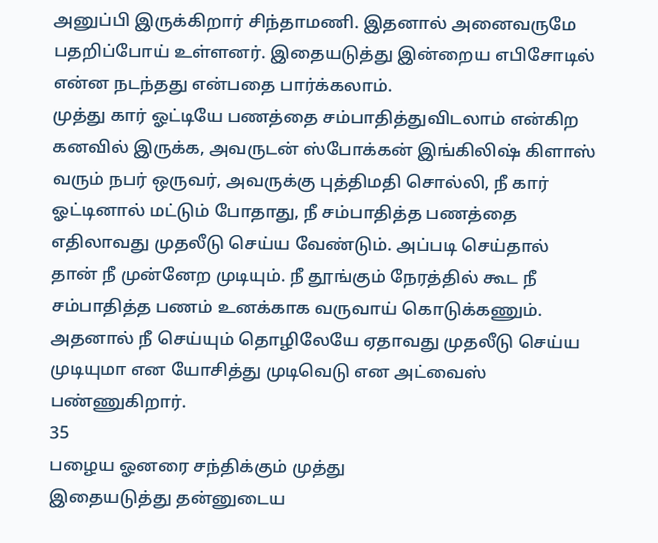அனுப்பி இருக்கிறார் சிந்தாமணி. இதனால் அனைவருமே பதறிப்போய் உள்ளனர். இதையடுத்து இன்றைய எபிசோடில் என்ன நடந்தது என்பதை பார்க்கலாம்.
முத்து கார் ஓட்டியே பணத்தை சம்பாதித்துவிடலாம் என்கிற கனவில் இருக்க, அவருடன் ஸ்போக்கன் இங்கிலிஷ் கிளாஸ் வரும் நபர் ஒருவர், அவருக்கு புத்திமதி சொல்லி, நீ கார் ஓட்டினால் மட்டும் போதாது, நீ சம்பாதித்த பணத்தை எதிலாவது முதலீடு செய்ய வேண்டும். அப்படி செய்தால் தான் நீ முன்னேற முடியும். நீ தூங்கும் நேரத்தில் கூட நீ சம்பாதித்த பணம் உனக்காக வருவாய் கொடுக்கணும். அதனால் நீ செய்யும் தொழிலேயே ஏதாவது முதலீடு செய்ய முடியுமா என யோசித்து முடிவெடு என அட்வைஸ் பண்ணுகிறார்.
35
பழைய ஓனரை சந்திக்கும் முத்து
இதையடுத்து தன்னுடைய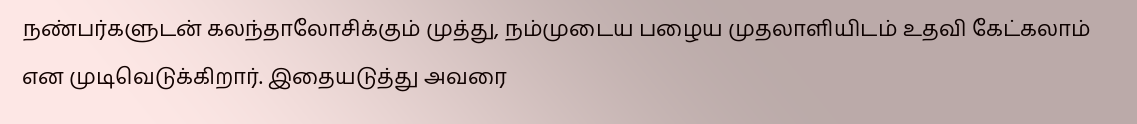நண்பர்களுடன் கலந்தாலோசிக்கும் முத்து, நம்முடைய பழைய முதலாளியிடம் உதவி கேட்கலாம் என முடிவெடுக்கிறார். இதையடுத்து அவரை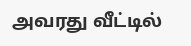அவரது வீட்டில்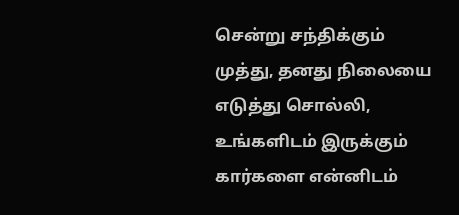சென்று சந்திக்கும் முத்து, தனது நிலையை எடுத்து சொல்லி, உங்களிடம் இருக்கும் கார்களை என்னிடம்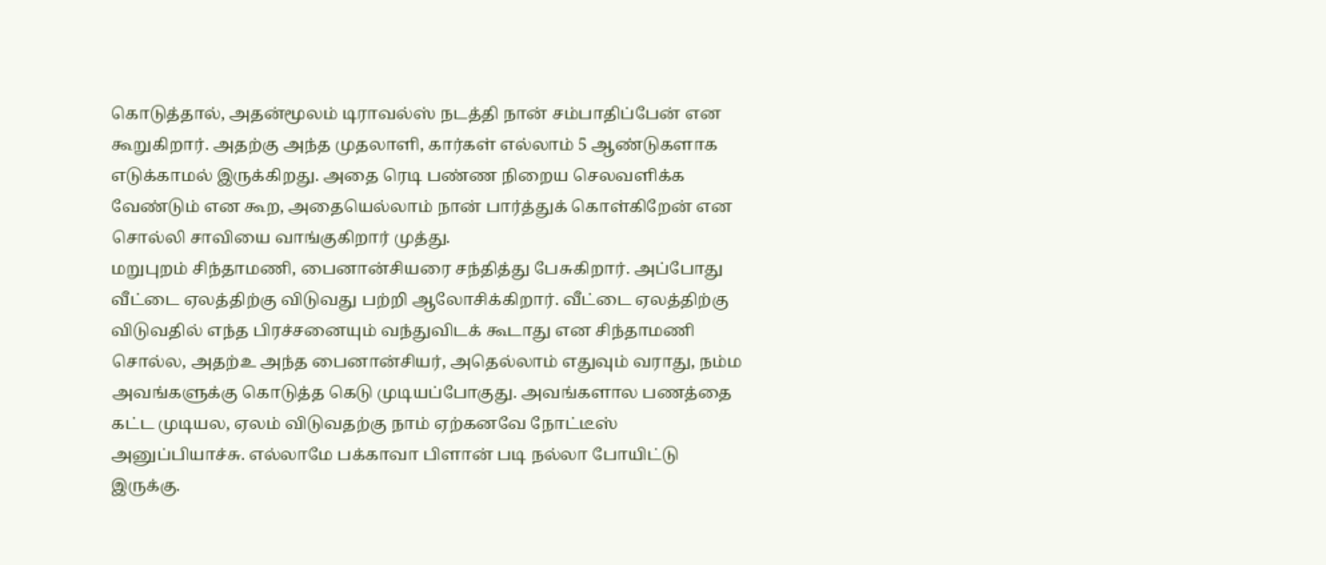கொடுத்தால், அதன்மூலம் டிராவல்ஸ் நடத்தி நான் சம்பாதிப்பேன் என கூறுகிறார். அதற்கு அந்த முதலாளி, கார்கள் எல்லாம் 5 ஆண்டுகளாக எடுக்காமல் இருக்கிறது. அதை ரெடி பண்ண நிறைய செலவளிக்க வேண்டும் என கூற, அதையெல்லாம் நான் பார்த்துக் கொள்கிறேன் என சொல்லி சாவியை வாங்குகிறார் முத்து.
மறுபுறம் சிந்தாமணி, பைனான்சியரை சந்தித்து பேசுகிறார். அப்போது வீட்டை ஏலத்திற்கு விடுவது பற்றி ஆலோசிக்கிறார். வீட்டை ஏலத்திற்கு விடுவதில் எந்த பிரச்சனையும் வந்துவிடக் கூடாது என சிந்தாமணி சொல்ல, அதற்உ அந்த பைனான்சியர், அதெல்லாம் எதுவும் வராது, நம்ம அவங்களுக்கு கொடுத்த கெடு முடியப்போகுது. அவங்களால பணத்தை கட்ட முடியல, ஏலம் விடுவதற்கு நாம் ஏற்கனவே நோட்டீஸ் அனுப்பியாச்சு. எல்லாமே பக்காவா பிளான் படி நல்லா போயிட்டு இருக்கு.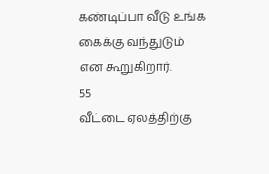கண்டிப்பா வீடு உங்க கைக்கு வந்துடும் என கூறுகிறார்.
55
வீட்டை ஏலத்திற்கு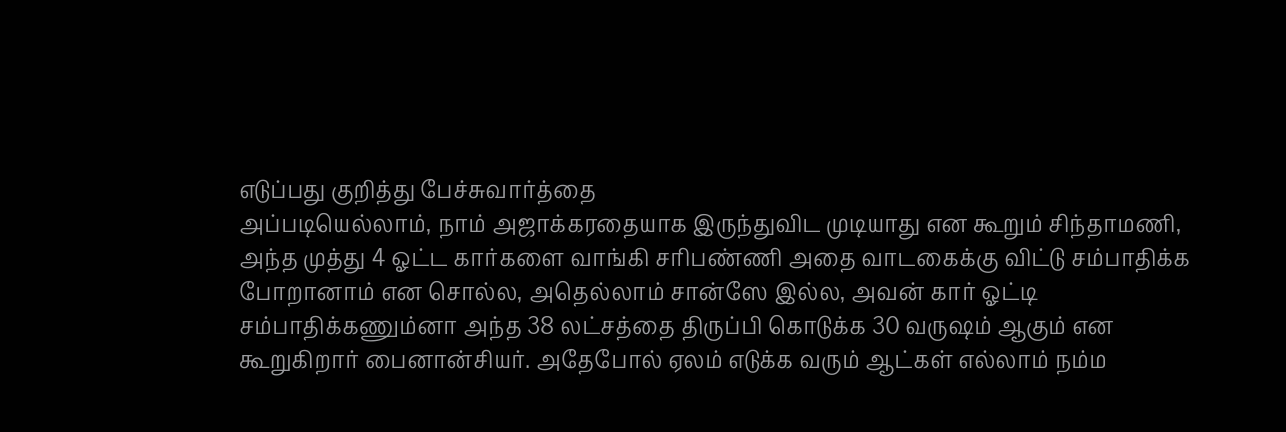எடுப்பது குறித்து பேச்சுவார்த்தை
அப்படியெல்லாம், நாம் அஜாக்கரதையாக இருந்துவிட முடியாது என கூறும் சிந்தாமணி, அந்த முத்து 4 ஓட்ட கார்களை வாங்கி சரிபண்ணி அதை வாடகைக்கு விட்டு சம்பாதிக்க போறானாம் என சொல்ல, அதெல்லாம் சான்ஸே இல்ல, அவன் கார் ஓட்டி சம்பாதிக்கணும்னா அந்த 38 லட்சத்தை திருப்பி கொடுக்க 30 வருஷம் ஆகும் என கூறுகிறார் பைனான்சியர். அதேபோல் ஏலம் எடுக்க வரும் ஆட்கள் எல்லாம் நம்ம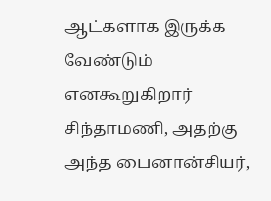ஆட்களாக இருக்க வேண்டும் எனகூறுகிறார் சிந்தாமணி, அதற்கு அந்த பைனான்சியர்,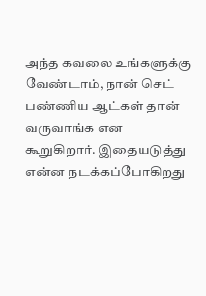அந்த கவலை உங்களுக்கு வேண்டாம், நான் செட் பண்ணிய ஆட்கள் தான் வருவாங்க என கூறுகிறார். இதையடுத்து என்ன நடக்கப்போகிறது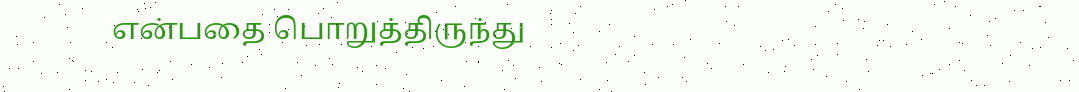என்பதை பொறுத்திருந்து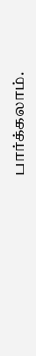பார்க்கலாம்.